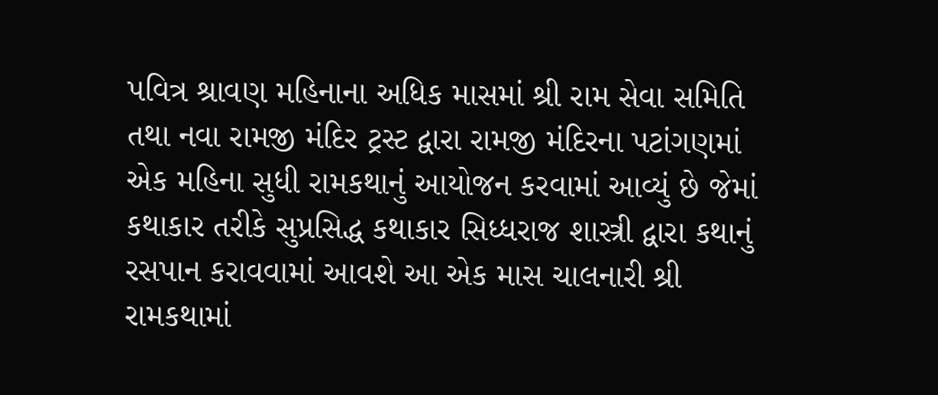પવિત્ર શ્રાવણ મહિનાના અધિક માસમાં શ્રી રામ સેવા સમિતિ તથા નવા રામજી મંદિર ટ્રસ્ટ દ્વારા રામજી મંદિરના પટાંગણમાં એક મહિના સુધી રામકથાનું આયોજન કરવામાં આવ્યું છે જેમાં કથાકાર તરીકે સુપ્રસિદ્ધ કથાકાર સિધ્ધરાજ શાસ્ત્રી દ્વારા કથાનું રસપાન કરાવવામાં આવશે આ એક માસ ચાલનારી શ્રી રામકથામાં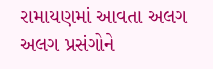રામાયણમાં આવતા અલગ અલગ પ્રસંગોને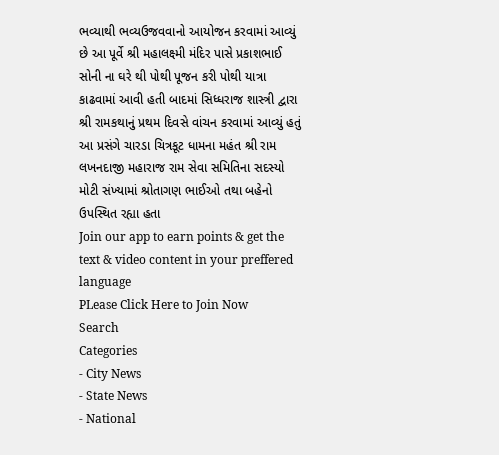ભવ્યાથી ભવ્યઉજવવાનો આયોજન કરવામાં આવ્યું છે આ પૂર્વે શ્રી મહાલક્ષ્મી મંદિર પાસે પ્રકાશભાઈ સોની ના ઘરે થી પોથી પૂજન કરી પોથી યાત્રા કાઢવામાં આવી હતી બાદમાં સિધ્ધરાજ શાસ્ત્રી દ્વારા શ્રી રામકથાનું પ્રથમ દિવસે વાંચન કરવામાં આવ્યું હતું આ પ્રસંગે ચારડા ચિત્રકૂટ ધામના મહંત શ્રી રામ લખનદાજી મહારાજ રામ સેવા સમિતિના સદસ્યો મોટી સંખ્યામાં શ્રોતાગણ ભાઈઓ તથા બહેનો ઉપસ્થિત રહ્યા હતા
Join our app to earn points & get the text & video content in your preffered language
PLease Click Here to Join Now
Search
Categories
- City News
- State News
- National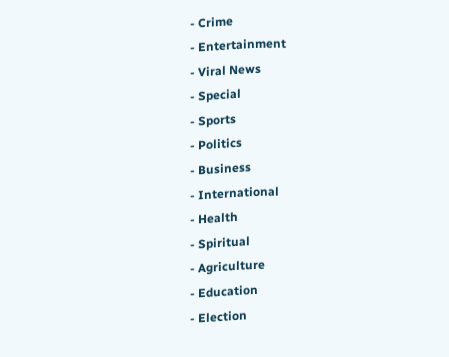- Crime
- Entertainment
- Viral News
- Special
- Sports
- Politics
- Business
- International
- Health
- Spiritual
- Agriculture
- Education
- Election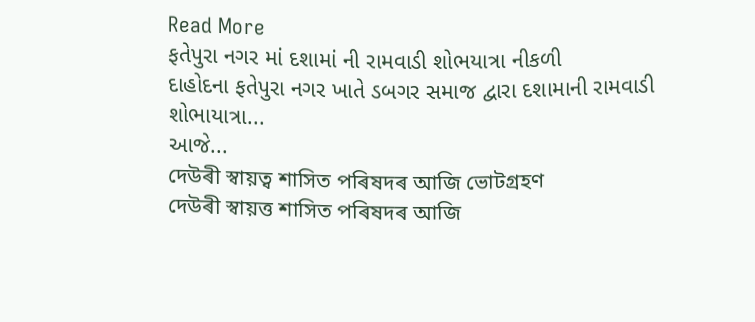Read More
ફતેપુરા નગર માં દશામાં ની રામવાડી શોભયાત્રા નીકળી
દાહોદના ફતેપુરા નગર ખાતે ડબગર સમાજ દ્વારા દશામાની રામવાડી શોભાયાત્રા...
આજે...
দেউৰী স্বায়ত্ব শাসিত পৰিষদৰ আজি ভোটগ্ৰহণ
দেউৰী স্বায়ত্ত শাসিত পৰিষদৰ আজি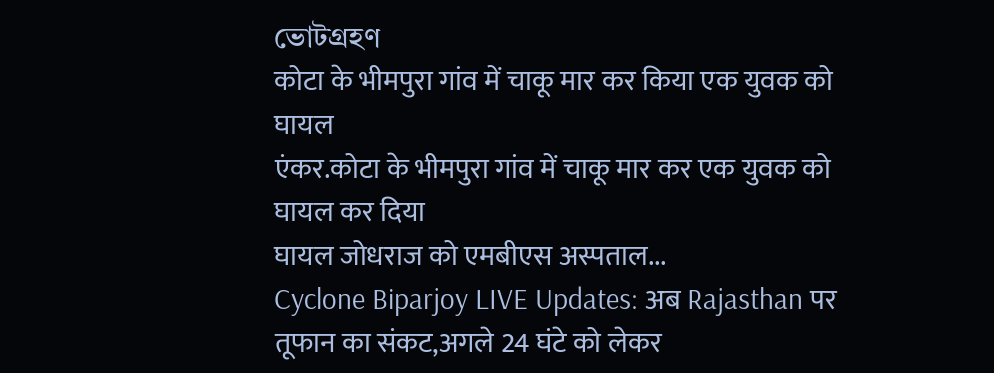ভোটগ্ৰহণ
कोटा के भीमपुरा गांव में चाकू मार कर किया एक युवक को घायल
एंकर.कोटा के भीमपुरा गांव में चाकू मार कर एक युवक को घायल कर दिया
घायल जोधराज को एमबीएस अस्पताल...
Cyclone Biparjoy LIVE Updates: अब Rajasthan पर तूफान का संकट,अगले 24 घंटे को लेकर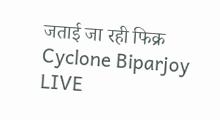जताई जा रही फिक्र
Cyclone Biparjoy LIVE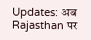Updates: अब Rajasthan पर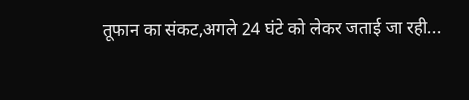तूफान का संकट,अगले 24 घंटे को लेकर जताई जा रही...